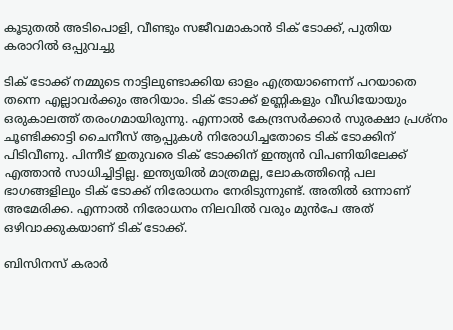കൂടുതൽ അടിപൊളി, വീണ്ടും സജീവമാകാൻ ടിക് ടോക്ക്, പുതിയ കരാറിൽ ഒപ്പുവച്ചു

ടിക് ടോക്ക് നമ്മുടെ നാട്ടിലുണ്ടാക്കിയ ഓളം എത്രയാണെന്ന് പറയാതെ തന്നെ എല്ലാവർക്കും അറിയാം. ടിക് ടോക്ക് ഉണ്ണികളും വീഡിയോയും ഒരുകാലത്ത് തരംഗമായിരുന്നു. എന്നാൽ കേന്ദ്രസർക്കാർ സുരക്ഷാ പ്രശ്നം ചൂണ്ടിക്കാട്ടി ചൈനീസ് ആപ്പുകൾ നിരോധിച്ചതോടെ ടിക് ടോക്കിന് പിടിവീണു. പിന്നീട് ഇതുവരെ ടിക് ടോക്കിന് ഇന്ത്യൻ വിപണിയിലേക്ക് എത്താൻ സാധിച്ചിട്ടില്ല. ഇന്ത്യയിൽ മാത്രമല്ല, ലോകത്തിന്‍റെ പല ഭാഗങ്ങളിലും ടിക് ടോക്ക് നിരോധനം നേരിടുന്നുണ്ട്. അതിൽ ഒന്നാണ് അമേരിക്ക. എന്നാൽ നിരോധനം നിലവിൽ വരും മുൻപേ അത് ഒഴിവാക്കുകയാണ് ടിക് ടോക്ക്.

ബിസിനസ് കരാർ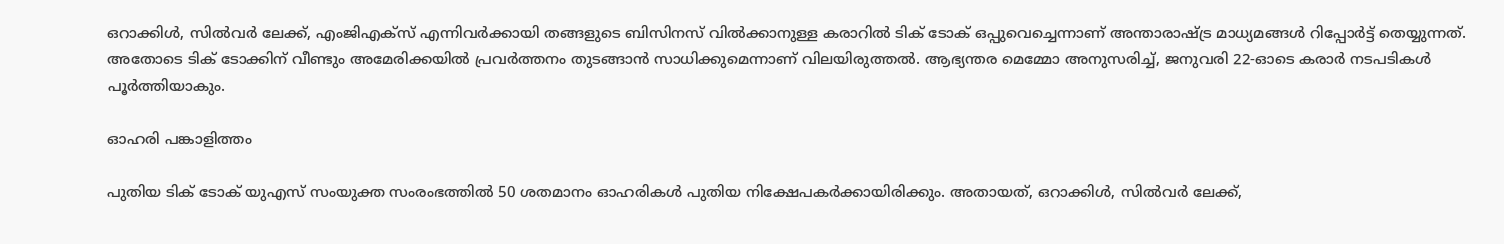ഒറാക്കിള്‍, സില്‍വര്‍ ലേക്ക്, എംജിഎക്‌സ് എന്നിവര്‍ക്കായി തങ്ങളുടെ ബിസിനസ് വില്‍ക്കാനുള്ള കരാറില്‍ ടിക് ടോക് ഒപ്പുവെച്ചെന്നാണ് അന്താരാഷ്ട്ര മാധ്യമങ്ങൾ റിപ്പോർട്ട് തെയ്യുന്നത്. അതോടെ ടിക് ടോക്കിന് വീണ്ടും അമേരിക്കയിൽ പ്രവർത്തനം തുടങ്ങാൻ സാധിക്കുമെന്നാണ് വിലയിരുത്തൽ. ആഭ്യന്തര മെമ്മോ അനുസരിച്ച്, ജനുവരി 22-ഓടെ കരാര്‍ നടപടികള്‍ പൂര്‍ത്തിയാകും.

ഓഹരി പങ്കാളിത്തം

പുതിയ ടിക് ടോക് യുഎസ് സംയുക്ത സംരംഭത്തില്‍ 50 ശതമാനം ഓഹരികള്‍ പുതിയ നിക്ഷേപകര്‍ക്കായിരിക്കും. അതായത്, ഒറാക്കിള്‍, സില്‍വര്‍ ലേക്ക്,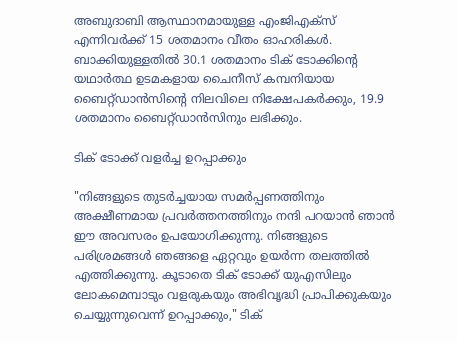അബുദാബി ആസ്ഥാനമായുള്ള എംജിഎക്‌സ് എന്നിവര്‍ക്ക് 15 ശതമാനം വീതം ഓഹരികള്‍. ബാക്കിയുള്ളതില്‍ 30.1 ശതമാനം ടിക് ടോക്കിന്റെ യഥാര്‍ത്ഥ ഉടമകളായ ചൈനീസ് കമ്പനിയായ ബൈറ്റ്ഡാന്‍സിന്റെ നിലവിലെ നിക്ഷേപകര്‍ക്കും, 19.9 ശതമാനം ബൈറ്റ്ഡാന്‍സിനും ലഭിക്കും.

ടിക് ടോക്ക് വളർച്ച ഉറപ്പാക്കും

"നിങ്ങളുടെ തുടർച്ചയായ സമർപ്പണത്തിനും അക്ഷീണമായ പ്രവർത്തനത്തിനും നന്ദി പറയാൻ ഞാൻ ഈ അവസരം ഉപയോഗിക്കുന്നു. നിങ്ങളുടെ പരിശ്രമങ്ങൾ ഞങ്ങളെ ഏറ്റവും ഉയർന്ന തലത്തിൽ എത്തിക്കുന്നു. കൂടാതെ ടിക് ടോക്ക് യുഎസിലും ലോകമെമ്പാടും വളരുകയും അഭിവൃദ്ധി പ്രാപിക്കുകയും ചെയ്യുന്നുവെന്ന് ഉറപ്പാക്കും," ടിക്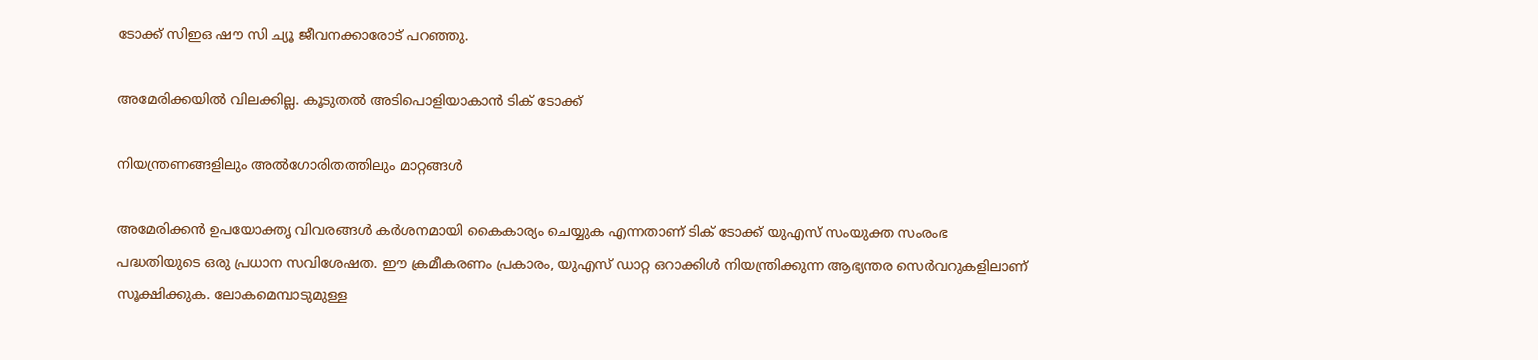ടോക്ക് സിഇഒ ഷൗ സി ച്യൂ ജീവനക്കാരോട് പറഞ്ഞു.

അമേരിക്കയിൽ വിലക്കില്ല. കൂടുതൽ അടിപൊളിയാകാൻ ടിക് ടോക്ക്

നിയന്ത്രണങ്ങളിലും അൽഗോരിതത്തിലും മാറ്റങ്ങൾ

അമേരിക്കൻ ഉപയോക്തൃ വിവരങ്ങൾ കർശനമായി കൈകാര്യം ചെയ്യുക എന്നതാണ് ടിക് ടോക്ക് യുഎസ് സംയുക്ത സംരംഭ പദ്ധതിയുടെ ഒരു പ്രധാന സവിശേഷത. ഈ ക്രമീകരണം പ്രകാരം, യുഎസ് ഡാറ്റ ഒറാക്കിൾ നിയന്ത്രിക്കുന്ന ആഭ്യന്തര സെർവറുകളിലാണ് സൂക്ഷിക്കുക. ലോകമെമ്പാടുമുള്ള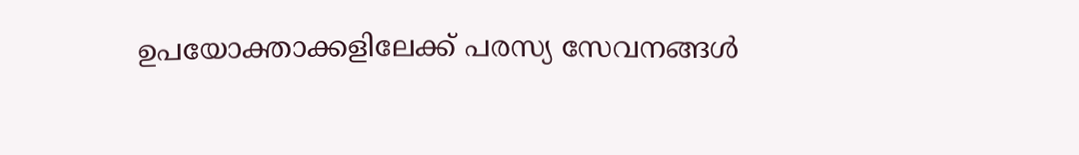ഉപയോക്താക്കളിലേക്ക് പരസ്യ സേവനങ്ങൾ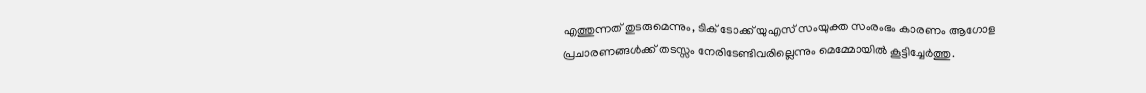എത്തുന്നത് തുടരുമെന്നും, ടിക് ടോക്ക് യുഎസ് സംയുക്ത സംരംഭം കാരണം ആഗോള പ്രചാരണങ്ങൾക്ക് തടസ്സം നേരിടേണ്ടിവരില്ലെന്നും മെമ്മോയിൽ കൂട്ടിച്ചേർത്തു.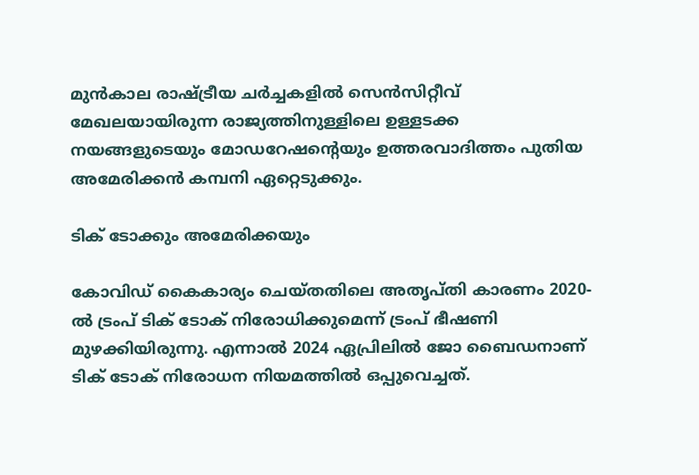മുൻകാല രാഷ്ട്രീയ ചർച്ചകളിൽ സെൻസിറ്റീവ് മേഖലയായിരുന്ന രാജ്യത്തിനുള്ളിലെ ഉള്ളടക്ക നയങ്ങളുടെയും മോഡറേഷന്റെയും ഉത്തരവാദിത്തം പുതിയ അമേരിക്കൻ കമ്പനി ഏറ്റെടുക്കും.

ടിക് ടോക്കും അമേരിക്കയും

കോവിഡ് കൈകാര്യം ചെയ്തതിലെ അതൃപ്തി കാരണം 2020-ൽ ട്രംപ് ടിക് ടോക് നിരോധിക്കുമെന്ന് ട്രംപ് ഭീഷണി മുഴക്കിയിരുന്നു. എന്നാൽ 2024 ഏപ്രിലില്‍ ജോ ബൈഡനാണ് ടിക് ടോക് നിരോധന നിയമത്തില്‍ ഒപ്പുവെച്ചത്.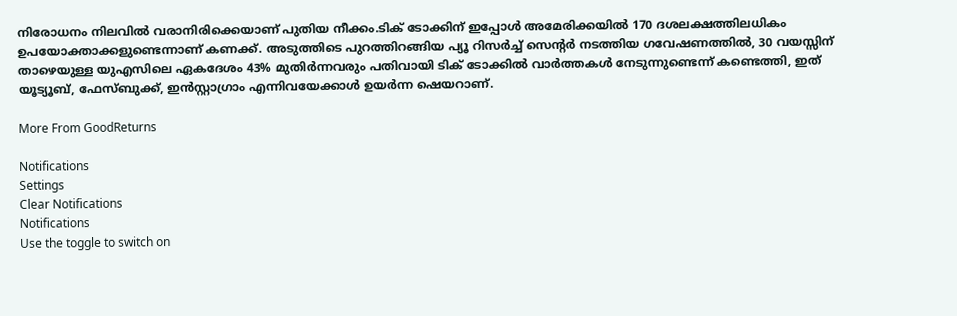നിരോധനം നിലവിൽ വരാനിരിക്കെയാണ് പുതിയ നീക്കം.ടിക് ടോക്കിന് ഇപ്പോൾ അമേരിക്കയിൽ 170 ദശലക്ഷത്തിലധികം ഉപയോക്താക്കളുണ്ടെന്നാണ് കണക്ക്. അടുത്തിടെ പുറത്തിറങ്ങിയ പ്യൂ റിസർച്ച് സെന്റർ നടത്തിയ ഗവേഷണത്തിൽ, 30 വയസ്സിന് താഴെയുള്ള യുഎസിലെ ഏകദേശം 43% മുതിർന്നവരും പതിവായി ടിക് ടോക്കിൽ വാർത്തകൾ നേടുന്നുണ്ടെന്ന് കണ്ടെത്തി, ഇത് യൂട്യൂബ്, ഫേസ്ബുക്ക്, ഇൻസ്റ്റാഗ്രാം എന്നിവയേക്കാൾ ഉയർന്ന ഷെയറാണ്.

More From GoodReturns

Notifications
Settings
Clear Notifications
Notifications
Use the toggle to switch on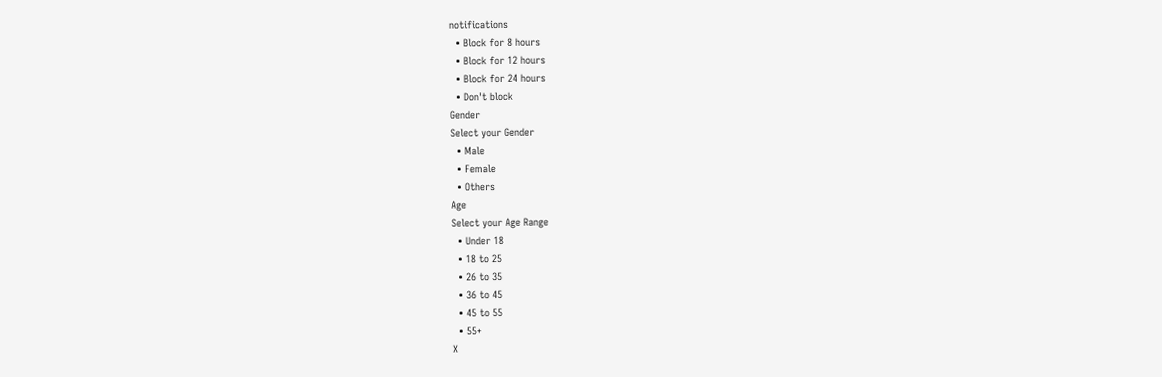notifications
  • Block for 8 hours
  • Block for 12 hours
  • Block for 24 hours
  • Don't block
Gender
Select your Gender
  • Male
  • Female
  • Others
Age
Select your Age Range
  • Under 18
  • 18 to 25
  • 26 to 35
  • 36 to 45
  • 45 to 55
  • 55+
X